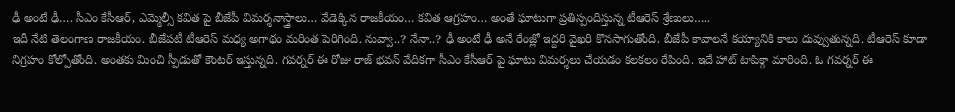ఢీ అంటే ఢీ…. సీఎం కేసీఆర్, ఎమ్మెల్సీ కవిత పై బీజేపీ విమర్శనాస్త్రాలు… వేడెక్కిన రాజకీయం… కవిత ఆగ్రహం… అంతే ఘాటుగా ప్రతిస్పందిస్తున్న టీఆరెస్ శ్రేణులు…..
ఇదీ నేటి తెలంగాణ రాజకీయం. బీజేపటీ టీఆరెస్ మధ్య అగాథం మరింత పెరిగింది. నువ్వా..? నేనా..? ఢీ అంటే ఢీ అనే రేంజ్లో ఇద్దరి వైఖరి కొనసాగుతోంది. బీజేపీ కావాలనే కయ్యానికి కాలు దువ్వుతున్నది. టీఆరెస్ కూడా నిగ్రహం కోల్పోతోంది. అంతకు మించి స్పీడుతో కౌంటర్ ఇస్తున్నది. గవర్నర్ ఈ రోజు రాజ్ భవన్ వేదికగా సీఎం కేసీఆర్ పై ఘాటు విమర్శలు చేయడం కలకలం రేపింది. ఇదే హాట్ టాపిక్గా మారింది. ఓ గవర్నర్ ఈ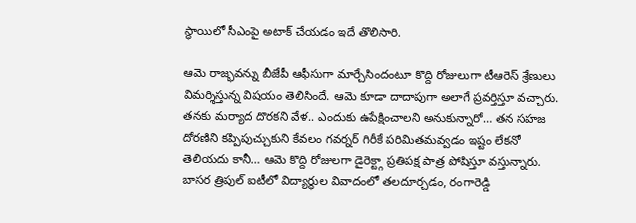స్థాయిలో సీఎంపై అటాక్ చేయడం ఇదే తొలిసారి.

ఆమె రాజ్భవన్ను బీజేపీ ఆఫీసుగా మార్చేసిందంటూ కొద్ది రోజులుగా టీఆరెస్ శ్రేణులు విమర్శిస్తున్న విషయం తెలిసిందే. ఆమె కూడా దాదాపుగా అలాగే ప్రవర్తిస్తూ వచ్చారు. తనకు మర్యాద దొరకని వేళ.. ఎందుకు ఉపేక్షించాలని అనుకున్నారో… తన సహజ దోరణిని కప్పిపుచ్చుకుని కేవలం గవర్నర్ గిరీకే పరిమితమవ్వడం ఇష్టం లేకనో తెలియదు కానీ… ఆమె కొద్ది రోజులగా డైరెక్ట్గా ప్రతిపక్ష పాత్ర పోషిస్తూ వస్తున్నారు. బాసర త్రిపుల్ ఐటీలో విద్యార్థుల వివాదంలో తలదూర్చడం, రంగారెడ్డి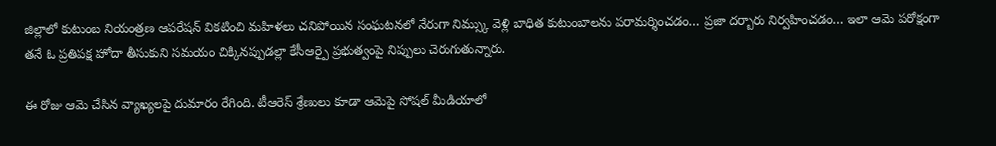జిల్లాలో కుటుంబ నియంత్రణ ఆపరేషన్ వికటించి మహిళలు చనిపోయిన సంఘటనలో నేరుగా నిమ్స్కు వెళ్లి బాధిత కుటుంబాలను పరామర్శించడం… ప్రజా దర్బారు నిర్వహించడం… ఇలా ఆమె పరోక్షంగా తనే ఓ ప్రతిపక్ష హోదా తీసుకుని సమయం చిక్కినప్పుడల్లా కేసీఆర్పై ప్రభుత్వంపై నిప్పులు చెరుగుతున్నారు.

ఈ రోజు ఆమె చేసిన వ్యాఖ్యలపై దుమారం రేగింది. టీఆరెస్ శ్రేణులు కూడా ఆమెపై సోషల్ మీడియాలో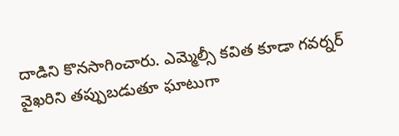దాడిని కొనసాగించారు. ఎమ్మెల్సీ కవిత కూడా గవర్నర్ వైఖరిని తప్పుబడుతూ ఘాటుగా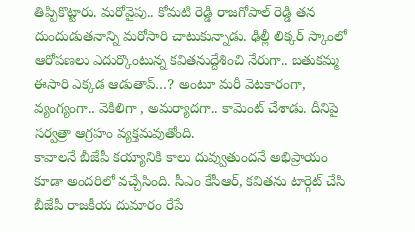తిప్పికొట్టారు. మరోవైపు.. కోమటి రెడ్డి రాజగోపాల్ రెడ్డి తన దుందుడుతనాన్ని మరోసారి చాటుకున్నాడు. ఢిల్లీ లిక్కర్ స్కాంలో ఆరోపణలు ఎదుర్కొంటున్న కవితనుద్దేశించి నేరుగా.. బతుకమ్మ ఈసారి ఎక్కడ ఆడుతావ్…? అంటూ మరీ వెటకారంగా, వ్యంగ్యంగా.. వెకిలిగా , అమర్యాదగా.. కామెంట్ చేశాడు. దీనిపై సర్వత్రా ఆగ్రహం వ్యక్తమవుతోంది.
కావాలనే బీజేపీ కయ్యానికి కాలు దువ్వుతుందనే అభిప్రాయం కూడా అందరిలో వచ్చేసింది. సీఎం కేసీఆర్, కవితను టార్గెట్ చేసి బీజేపీ రాజకీయ దుమారం రేపే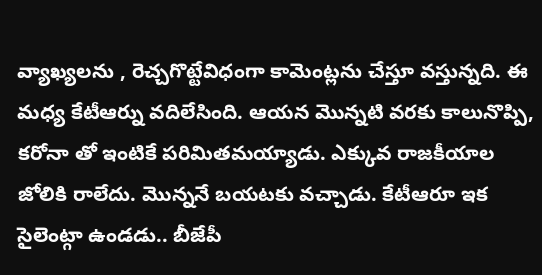వ్యాఖ్యలను , రెచ్చగొట్టేవిధంగా కామెంట్లను చేస్తూ వస్తున్నది. ఈ మధ్య కేటీఆర్ను వదిలేసింది. ఆయన మొన్నటి వరకు కాలునొప్పి, కరోనా తో ఇంటికే పరిమితమయ్యాడు. ఎక్కువ రాజకీయాల జోలికి రాలేదు. మొన్ననే బయటకు వచ్చాడు. కేటీఆరూ ఇక సైలెంట్గా ఉండడు.. బీజేపీ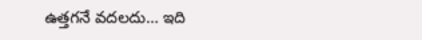ఉత్తగనే వదలదు… ఇది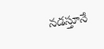నడస్తూనే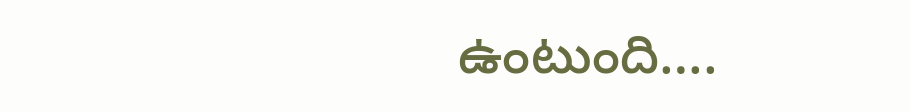ఉంటుంది….